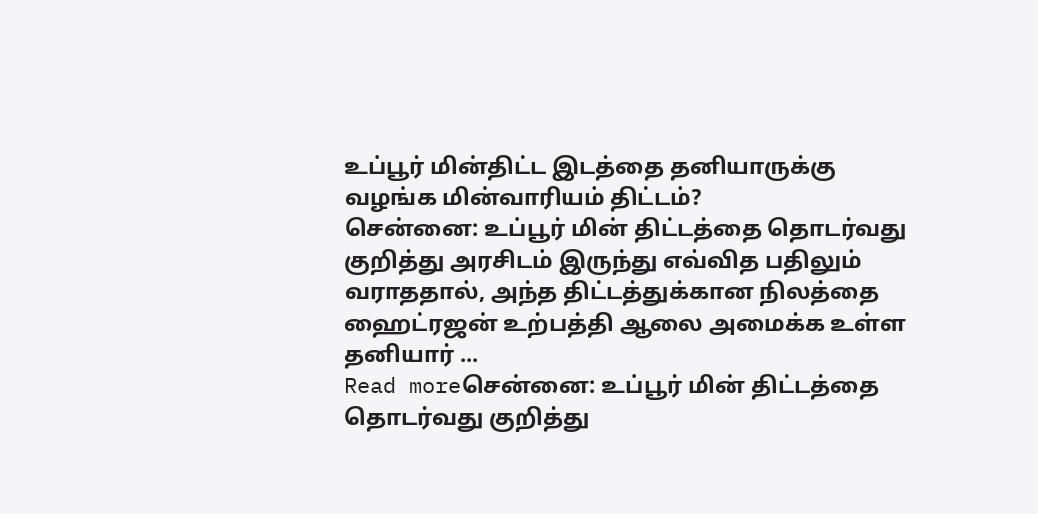உப்பூர் மின்திட்ட இடத்தை தனியாருக்கு வழங்க மின்வாரியம் திட்டம்?
சென்னை: உப்பூர் மின் திட்டத்தை தொடர்வது குறித்து அரசிடம் இருந்து எவ்வித பதிலும் வராததால், அந்த திட்டத்துக்கான நிலத்தை ஹைட்ரஜன் உற்பத்தி ஆலை அமைக்க உள்ள தனியார் ...
Read moreசென்னை: உப்பூர் மின் திட்டத்தை தொடர்வது குறித்து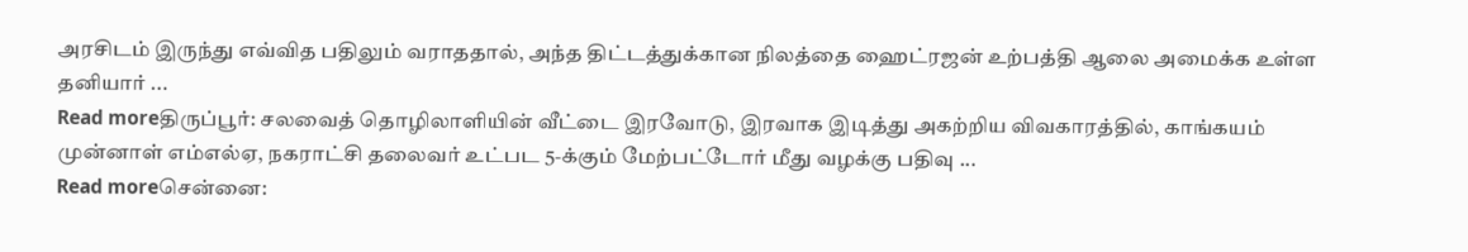அரசிடம் இருந்து எவ்வித பதிலும் வராததால், அந்த திட்டத்துக்கான நிலத்தை ஹைட்ரஜன் உற்பத்தி ஆலை அமைக்க உள்ள தனியார் ...
Read moreதிருப்பூர்: சலவைத் தொழிலாளியின் வீட்டை இரவோடு, இரவாக இடித்து அகற்றிய விவகாரத்தில், காங்கயம் முன்னாள் எம்எல்ஏ, நகராட்சி தலைவர் உட்பட 5-க்கும் மேற்பட்டோர் மீது வழக்கு பதிவு ...
Read moreசென்னை: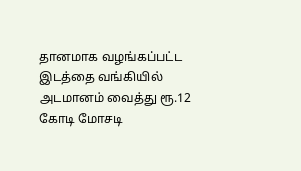தானமாக வழங்கப்பட்ட இடத்தை வங்கியில் அடமானம் வைத்து ரூ.12 கோடி மோசடி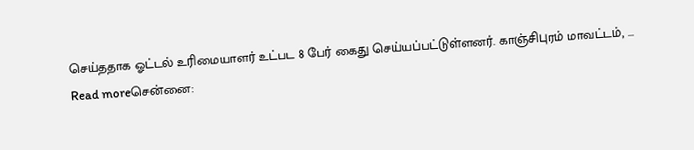செய்ததாக ஓட்டல் உரிமையாளர் உட்பட 8 பேர் கைது செய்யப்பட்டுள்ளனர். காஞ்சிபுரம் மாவட்டம், ...
Read moreசென்னை: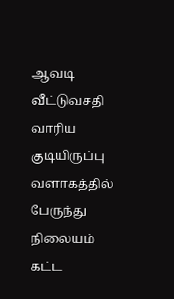ஆவடி வீட்டுவசதி வாரிய குடியிருப்பு வளாகத்தில் பேருந்து நிலையம் கட்ட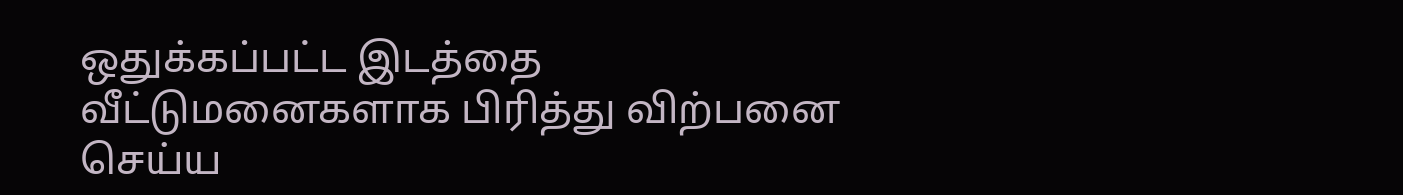ஒதுக்கப்பட்ட இடத்தை வீட்டுமனைகளாக பிரித்து விற்பனை செய்ய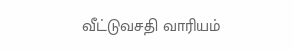வீட்டுவசதி வாரியம்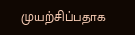முயற்சிப்பதாக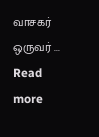வாசகர் ஒருவர் ...
Read more